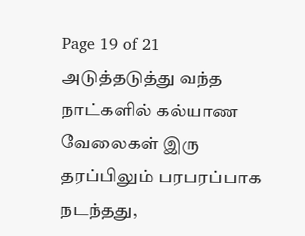Page 19 of 21
அடுத்தடுத்து வந்த நாட்களில் கல்யாண வேலைகள் இரு தரப்பிலும் பரபரப்பாக நடந்தது,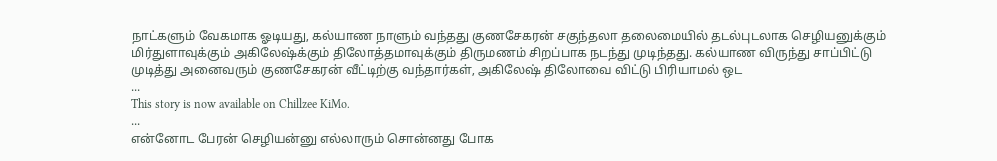நாட்களும் வேகமாக ஓடியது, கல்யாண நாளும் வந்தது குணசேகரன் சகுந்தலா தலைமையில் தடல்புடலாக செழியனுக்கும் மிர்துளாவுக்கும் அகிலேஷ்க்கும் திலோத்தமாவுக்கும் திருமணம் சிறப்பாக நடந்து முடிந்தது. கல்யாண விருந்து சாப்பிட்டு முடித்து அனைவரும் குணசேகரன் வீட்டிற்கு வந்தார்கள், அகிலேஷ் திலோவை விட்டு பிரியாமல் ஒட
...
This story is now available on Chillzee KiMo.
...
என்னோட பேரன் செழியன்னு எல்லாரும் சொன்னது போக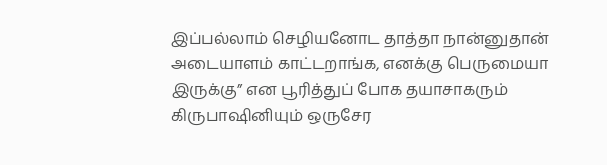இப்பல்லாம் செழியனோட தாத்தா நான்னுதான் அடையாளம் காட்டறாங்க, எனக்கு பெருமையா இருக்கு” என பூரித்துப் போக தயாசாகரும் கிருபாஷினியும் ஒருசேர